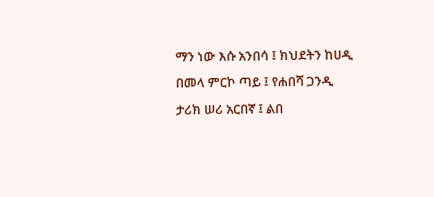ማን ነው እሱ አንበሳ ፤ ክህደትን ከሀዲ
በመላ ምርኮ ጣይ ፤ የሐበሻ ጋንዲ
ታሪክ ሠሪ አርበኛ ፤ ልበ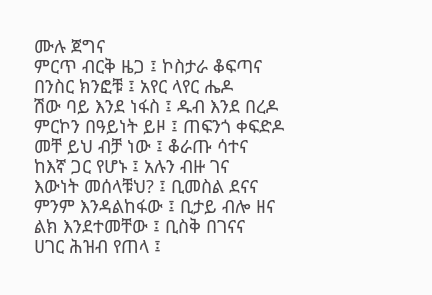ሙሉ ጀግና
ምርጥ ብርቅ ዜጋ ፤ ኮስታራ ቆፍጣና
በንስር ክንፎቹ ፤ አየር ላየር ሔዶ
ሽው ባይ እንደ ነፋስ ፤ ዱብ እንደ በረዶ
ምርኮን በዓይነት ይዞ ፤ ጠፍንጎ ቀፍድዶ
መቸ ይህ ብቻ ነው ፤ ቆራጡ ሳተና
ከእኛ ጋር የሆኑ ፤ አሉን ብዙ ገና
እውነት መሰላቹህ? ፤ ቢመስል ደናና
ምንም እንዳልከፋው ፤ ቢታይ ብሎ ዘና
ልክ እንደተመቸው ፤ ቢስቅ በገናና
ሀገር ሕዝብ የጠላ ፤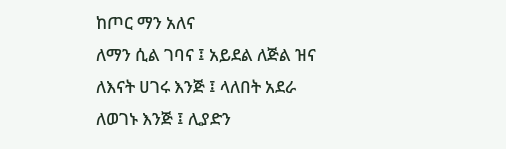ከጦር ማን አለና
ለማን ሲል ገባና ፤ አይደል ለጅል ዝና
ለእናት ሀገሩ እንጅ ፤ ላለበት አደራ
ለወገኑ እንጅ ፤ ሊያድን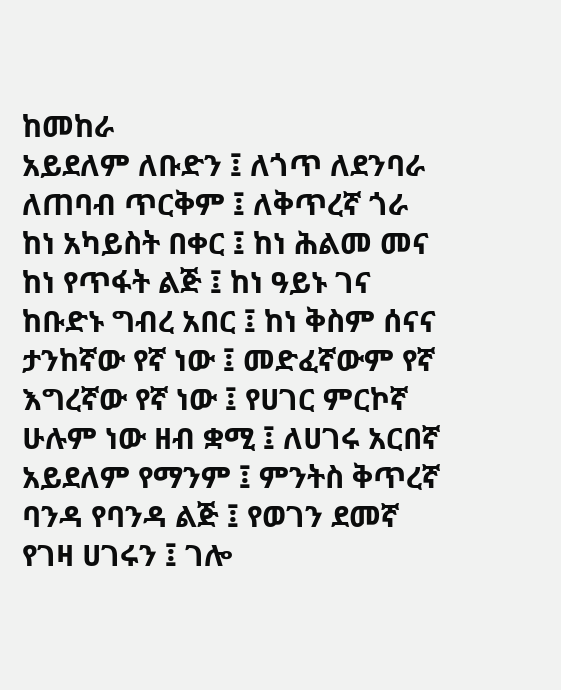ከመከራ
አይደለም ለቡድን ፤ ለጎጥ ለደንባራ
ለጠባብ ጥርቅም ፤ ለቅጥረኛ ጎራ
ከነ አካይስት በቀር ፤ ከነ ሕልመ መና
ከነ የጥፋት ልጅ ፤ ከነ ዓይኑ ገና
ከቡድኑ ግብረ አበር ፤ ከነ ቅስም ሰናና
ታንከኛው የኛ ነው ፤ መድፈኛውም የኛ
እግረኛው የኛ ነው ፤ የሀገር ምርኮኛ
ሁሉም ነው ዘብ ቋሚ ፤ ለሀገሩ አርበኛ
አይደለም የማንም ፤ ምንትስ ቅጥረኛ
ባንዳ የባንዳ ልጅ ፤ የወገን ደመኛ
የገዛ ሀገሩን ፤ ገሎ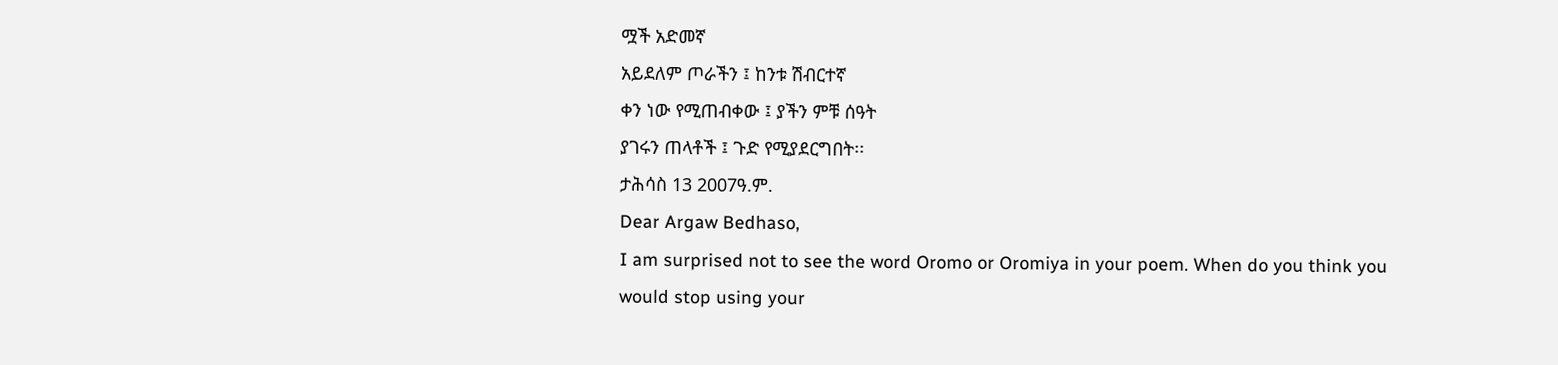ሟች አድመኛ
አይደለም ጦራችን ፤ ከንቱ ሽብርተኛ
ቀን ነው የሚጠብቀው ፤ ያችን ምቹ ሰዓት
ያገሩን ጠላቶች ፤ ጉድ የሚያደርግበት፡፡
ታሕሳስ 13 2007ዓ.ም.
Dear Argaw Bedhaso,
I am surprised not to see the word Oromo or Oromiya in your poem. When do you think you would stop using your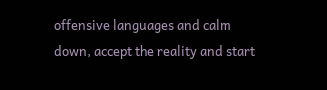offensive languages and calm down, accept the reality and start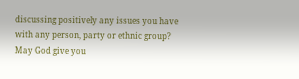discussing positively any issues you have with any person, party or ethnic group?
May God give you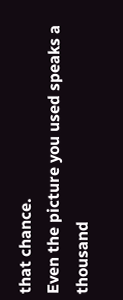that chance.
Even the picture you used speaks a thousand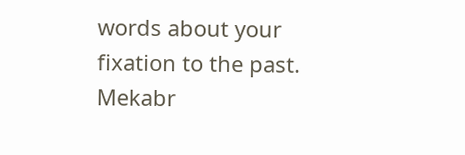words about your fixation to the past. Mekabr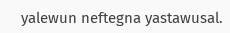yalewun neftegna yastawusal.